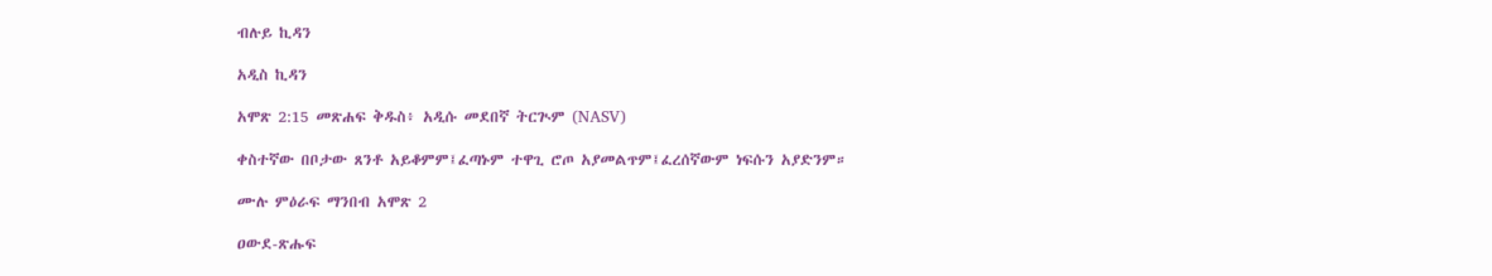ብሉይ ኪዳን

አዲስ ኪዳን

አሞጽ 2:15 መጽሐፍ ቅዱስ፥ አዲሱ መደበኛ ትርጒም (NASV)

ቀስተኛው በቦታው ጸንቶ አይቆምም፤ፈጣኑም ተዋጊ ሮጦ አያመልጥም፤ፈረሰኛውም ነፍሱን አያድንም።

ሙሉ ምዕራፍ ማንበብ አሞጽ 2

ዐውደ-ጽሑፍ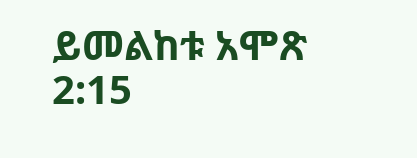ይመልከቱ አሞጽ 2:15